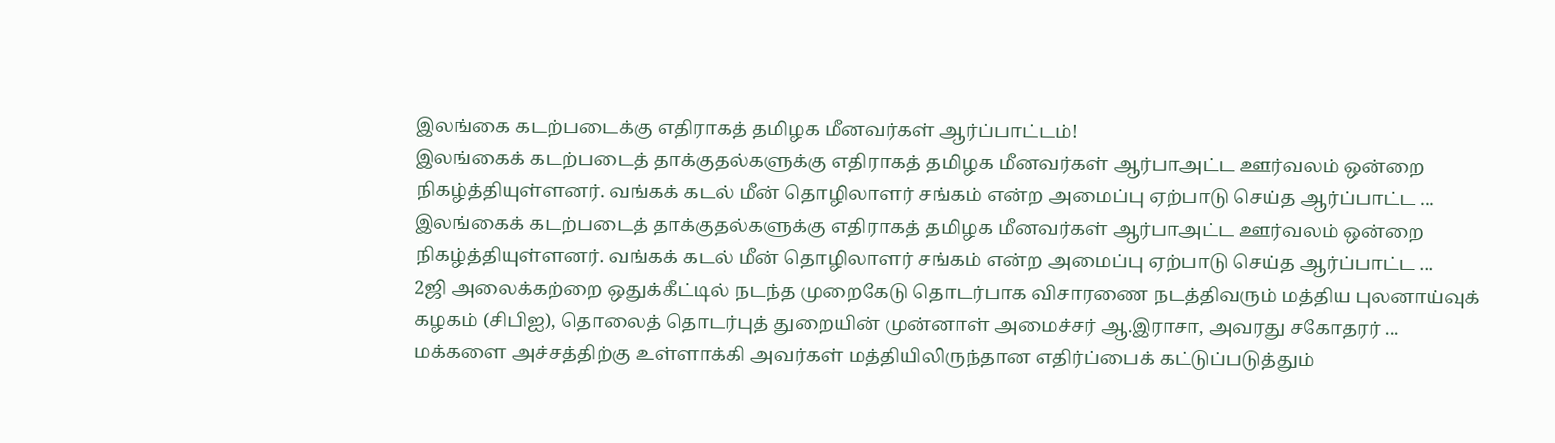இலங்கை கடற்படைக்கு எதிராகத் தமிழக மீனவர்கள் ஆர்ப்பாட்டம்!
இலங்கைக் கடற்படைத் தாக்குதல்களுக்கு எதிராகத் தமிழக மீனவர்கள் ஆர்பாஅட்ட ஊர்வலம் ஒன்றை நிகழ்த்தியுள்ளனர். வங்கக் கடல் மீன் தொழிலாளர் சங்கம் என்ற அமைப்பு ஏற்பாடு செய்த ஆர்ப்பாட்ட ...
இலங்கைக் கடற்படைத் தாக்குதல்களுக்கு எதிராகத் தமிழக மீனவர்கள் ஆர்பாஅட்ட ஊர்வலம் ஒன்றை நிகழ்த்தியுள்ளனர். வங்கக் கடல் மீன் தொழிலாளர் சங்கம் என்ற அமைப்பு ஏற்பாடு செய்த ஆர்ப்பாட்ட ...
2ஜி அலைக்கற்றை ஒதுக்கீட்டில் நடந்த முறைகேடு தொடர்பாக விசாரணை நடத்திவரும் மத்திய புலனாய்வுக் கழகம் (சிபிஐ), தொலைத் தொடர்புத் துறையின் முன்னாள் அமைச்சர் ஆ.இராசா, அவரது சகோதரர் ...
மக்களை அச்சத்திற்கு உள்ளாக்கி அவர்கள் மத்தியிலிருந்தான எதிர்ப்பைக் கட்டுப்படுத்தும்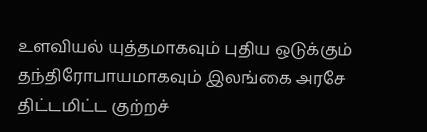உளவியல் யுத்தமாகவும் புதிய ஒடுக்கும் தந்திரோபாயமாகவும் இலங்கை அரசே திட்டமிட்ட குற்றச்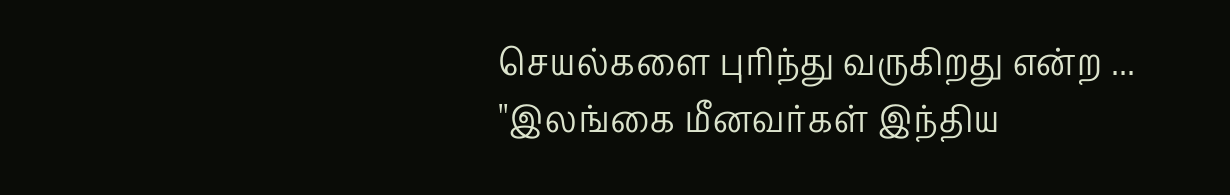செயல்களை புரிந்து வருகிறது என்ற ...
''இலங்கை மீனவர்கள் இந்திய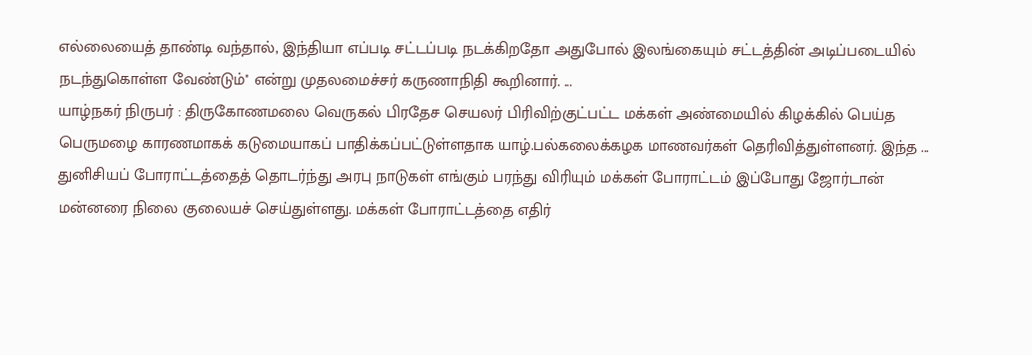எல்லையைத் தாண்டி வந்தால், இந்தியா எப்படி சட்டப்படி நடக்கிறதோ அதுபோல் இலங்கையும் சட்டத்தின் அடிப்படையில் நடந்துகொள்ள வேண்டும்'' என்று முதலமைச்சர் கருணாநிதி கூறினார். ...
யாழ்நகர் நிருபர் : திருகோணமலை வெருகல் பிரதேச செயலர் பிரிவிற்குட்பட்ட மக்கள் அண்மையில் கிழக்கில் பெய்த பெருமழை காரணமாகக் கடுமையாகப் பாதிக்கப்பட்டுள்ளதாக யாழ்.பல்கலைக்கழக மாணவர்கள் தெரிவித்துள்ளனர். இந்த ...
துனிசியப் போராட்டத்தைத் தொடர்ந்து அரபு நாடுகள் எங்கும் பரந்து விரியும் மக்கள் போராட்டம் இப்போது ஜோர்டான் மன்னரை நிலை குலையச் செய்துள்ளது. மக்கள் போராட்டத்தை எதிர்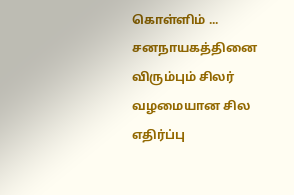கொள்ளிம் ...
சனநாயகத்தினை விரும்பும் சிலர் வழமையான சில எதிர்ப்பு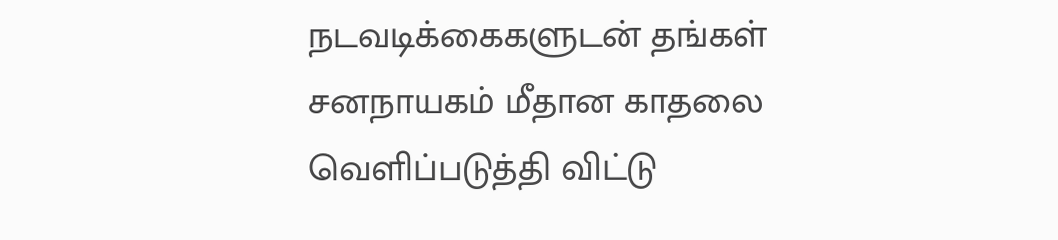நடவடிக்கைகளுடன் தங்கள் சனநாயகம் மீதான காதலை வெளிப்படுத்தி விட்டு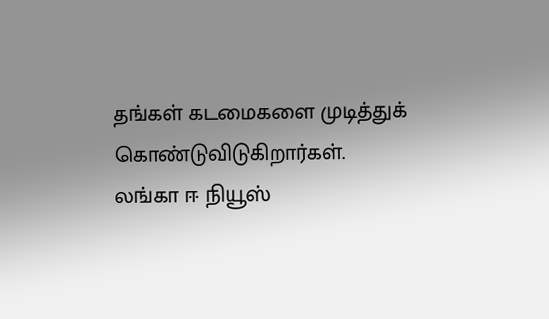தங்கள் கடமைகளை முடித்துக் கொண்டுவிடுகிறார்கள்.
லங்கா ஈ நியூஸ்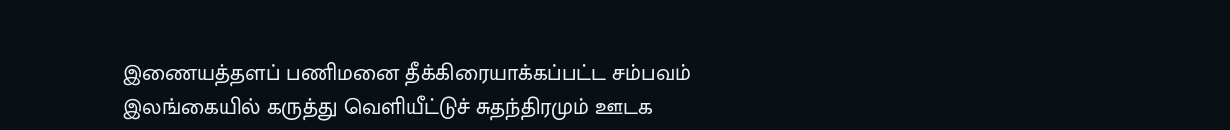இணையத்தளப் பணிமனை தீக்கிரையாக்கப்பட்ட சம்பவம் இலங்கையில் கருத்து வெளியீட்டுச் சுதந்திரமும் ஊடக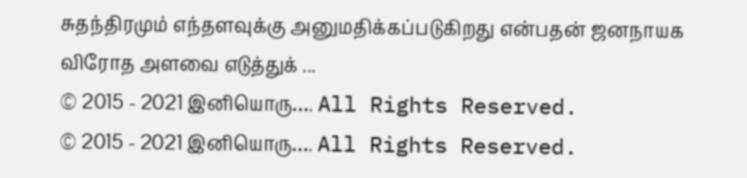சுதந்திரமும் எந்தளவுக்கு அனுமதிக்கப்படுகிறது என்பதன் ஜனநாயக விரோத அளவை எடுத்துக் ...
© 2015 - 2021 இனியொரு…. All Rights Reserved.
© 2015 - 2021 இனியொரு…. All Rights Reserved.